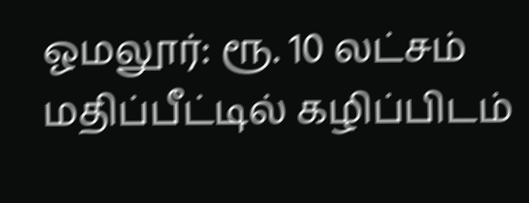ஓமலூர்: ரூ. 10 லட்சம் மதிப்பீட்டில் கழிப்பிடம்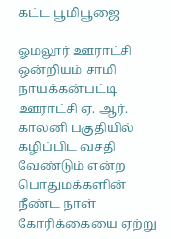கட்ட பூமிபூஜை

ஓமலூர் ஊராட்சி ஒன்றியம் சாமி நாயக்கன்பட்டி ஊராட்சி ஏ. ஆர். காலனி பகுதியில் கழிப்பிட வசதி வேண்டும் என்ற பொதுமக்களின் நீண்ட நாள் கோரிக்கையை ஏற்று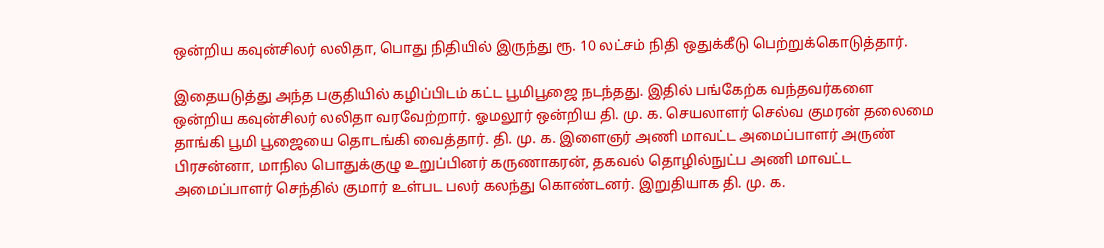ஒன்றிய கவுன்சிலர் லலிதா, பொது நிதியில் இருந்து ரூ. 10 லட்சம் நிதி ஒதுக்கீடு பெற்றுக்கொடுத்தார்.

இதையடுத்து அந்த பகுதியில் கழிப்பிடம் கட்ட பூமிபூஜை நடந்தது. இதில் பங்கேற்க வந்தவர்களை ஒன்றிய கவுன்சிலர் லலிதா வரவேற்றார். ஓமலூர் ஒன்றிய தி. மு. க. செயலாளர் செல்வ குமரன் தலைமை தாங்கி பூமி பூஜையை தொடங்கி வைத்தார். தி. மு. க. இளைஞர் அணி மாவட்ட அமைப்பாளர் அருண் பிரசன்னா, மாநில பொதுக்குழு உறுப்பினர் கருணாகரன், தகவல் தொழில்நுட்ப அணி மாவட்ட அமைப்பாளர் செந்தில் குமார் உள்பட பலர் கலந்து கொண்டனர். இறுதியாக தி. மு. க.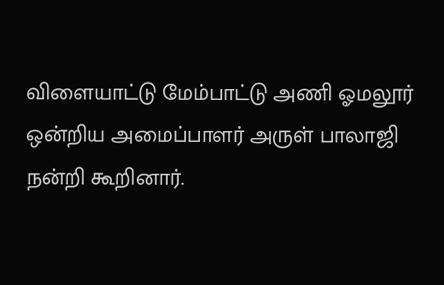விளையாட்டு மேம்பாட்டு அணி ஓமலூர் ஒன்றிய அமைப்பாளர் அருள் பாலாஜி நன்றி கூறினார்.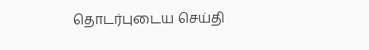தொடர்புடைய செய்தி